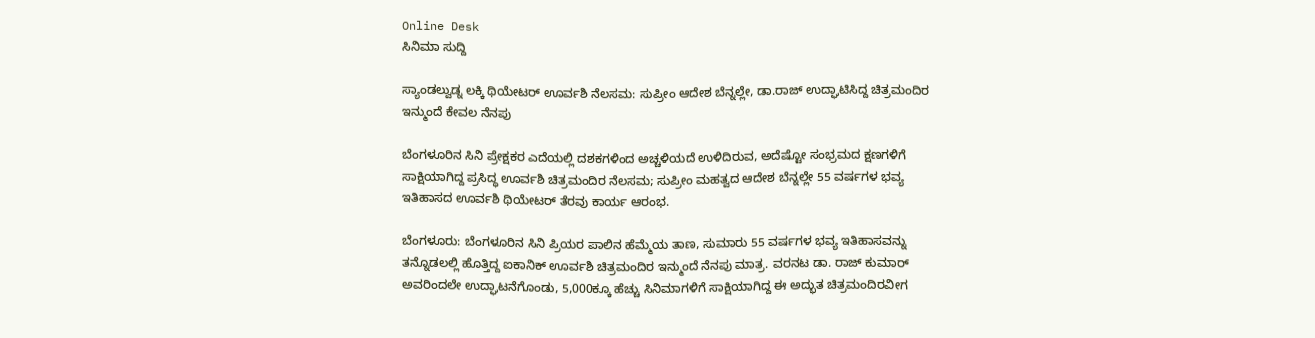Online Desk
ಸಿನಿಮಾ ಸುದ್ದಿ

ಸ್ಯಾಂಡಲ್ವುಡ್ನ ಲಕ್ಕಿ ಥಿಯೇಟರ್ ಊರ್ವಶಿ ನೆಲಸಮ: ಸುಪ್ರೀಂ ಆದೇಶ ಬೆನ್ನಲ್ಲೇ, ಡಾ.ರಾಜ್ ಉದ್ಘಾಟಿಸಿದ್ದ ಚಿತ್ರಮಂದಿರ ಇನ್ಮುಂದೆ ಕೇವಲ ನೆನಪು

ಬೆಂಗಳೂರಿನ ಸಿನಿ ಪ್ರೇಕ್ಷಕರ ಎದೆಯಲ್ಲಿ ದಶಕಗಳಿಂದ ಅಚ್ಚಳಿಯದೆ ಉಳಿದಿರುವ, ಅದೆಷ್ಟೋ ಸಂಭ್ರಮದ ಕ್ಷಣಗಳಿಗೆ ಸಾಕ್ಷಿಯಾಗಿದ್ದ ಪ್ರಸಿದ್ಧ ಊರ್ವಶಿ ಚಿತ್ರಮಂದಿರ ನೆಲಸಮ; ಸುಪ್ರೀಂ ಮಹತ್ವದ ಆದೇಶ ಬೆನ್ನಲ್ಲೇ 55 ವರ್ಷಗಳ ಭವ್ಯ ಇತಿಹಾಸದ ಊರ್ವಶಿ ಥಿಯೇಟರ್ ತೆರವು ಕಾರ್ಯ ಆರಂಭ.

ಬೆಂಗಳೂರು: ಬೆಂಗಳೂರಿನ ಸಿನಿ ಪ್ರಿಯರ ಪಾಲಿನ ಹೆಮ್ಮೆಯ ತಾಣ, ಸುಮಾರು 55 ವರ್ಷಗಳ ಭವ್ಯ ಇತಿಹಾಸವನ್ನು ತನ್ನೊಡಲಲ್ಲಿ ಹೊತ್ತಿದ್ದ ಐಕಾನಿಕ್ ಊರ್ವಶಿ ಚಿತ್ರಮಂದಿರ ಇನ್ಮುಂದೆ ನೆನಪು ಮಾತ್ರ. ವರನಟ ಡಾ. ರಾಜ್ ಕುಮಾರ್ ಅವರಿಂದಲೇ ಉದ್ಘಾಟನೆಗೊಂಡು, 5,000ಕ್ಕೂ ಹೆಚ್ಚು ಸಿನಿಮಾಗಳಿಗೆ ಸಾಕ್ಷಿಯಾಗಿದ್ದ ಈ ಅದ್ಭುತ ಚಿತ್ರಮಂದಿರವೀಗ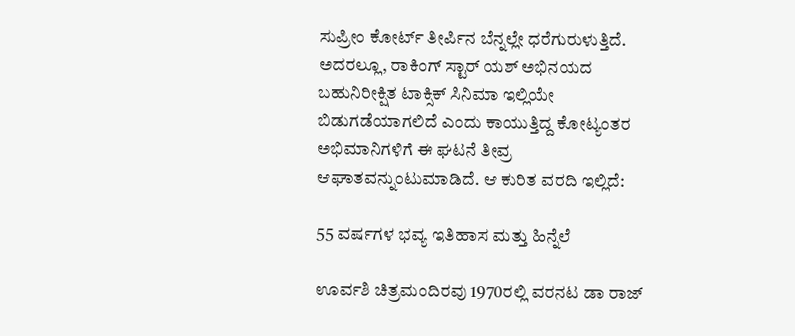ಸುಪ್ರೀಂ ಕೋರ್ಟ್ ತೀರ್ಪಿನ ಬೆನ್ನಲ್ಲೇ ಧರೆಗುರುಳುತ್ತಿದೆ. ಅದರಲ್ಲೂ, ರಾಕಿಂಗ್ ಸ್ಟಾರ್ ಯಶ್ ಅಭಿನಯದ ಬಹುನಿರೀಕ್ಷಿತ ಟಾಕ್ಸಿಕ್ ಸಿನಿಮಾ ಇಲ್ಲಿಯೇ ಬಿಡುಗಡೆಯಾಗಲಿದೆ ಎಂದು ಕಾಯುತ್ತಿದ್ದ ಕೋಟ್ಯಂತರ ಅಭಿಮಾನಿಗಳಿಗೆ ಈ ಘಟನೆ ತೀವ್ರ ಆಘಾತವನ್ನುಂಟುಮಾಡಿದೆ. ಆ ಕುರಿತ ವರದಿ ಇಲ್ಲಿದೆ:

55 ವರ್ಷಗಳ ಭವ್ಯ ಇತಿಹಾಸ ಮತ್ತು ಹಿನ್ನೆಲೆ

ಊರ್ವಶಿ ಚಿತ್ರಮಂದಿರವು 1970ರಲ್ಲಿ ವರನಟ ಡಾ ರಾಜ್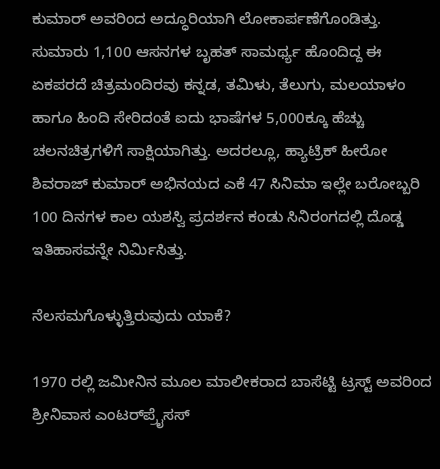ಕುಮಾರ್ ಅವರಿಂದ ಅದ್ಧೂರಿಯಾಗಿ ಲೋಕಾರ್ಪಣೆಗೊಂಡಿತ್ತು. ಸುಮಾರು 1,100 ಆಸನಗಳ ಬೃಹತ್ ಸಾಮರ್ಥ್ಯ ಹೊಂದಿದ್ದ ಈ ಏಕಪರದೆ ಚಿತ್ರಮಂದಿರವು ಕನ್ನಡ, ತಮಿಳು, ತೆಲುಗು, ಮಲಯಾಳಂ ಹಾಗೂ ಹಿಂದಿ ಸೇರಿದಂತೆ ಐದು ಭಾಷೆಗಳ 5,000ಕ್ಕೂ ಹೆಚ್ಚು ಚಲನಚಿತ್ರಗಳಿಗೆ ಸಾಕ್ಷಿಯಾಗಿತ್ತು. ಅದರಲ್ಲೂ, ಹ್ಯಾಟ್ರಿಕ್ ಹೀರೋ ಶಿವರಾಜ್ ಕುಮಾರ್ ಅಭಿನಯದ ಎಕೆ 47 ಸಿನಿಮಾ ಇಲ್ಲೇ ಬರೋಬ್ಬರಿ 100 ದಿನಗಳ ಕಾಲ ಯಶಸ್ವಿ ಪ್ರದರ್ಶನ ಕಂಡು ಸಿನಿರಂಗದಲ್ಲಿ ದೊಡ್ಡ ಇತಿಹಾಸವನ್ನೇ ನಿರ್ಮಿಸಿತ್ತು.

ನೆಲಸಮಗೊಳ್ಳುತ್ತಿರುವುದು ಯಾಕೆ?

1970 ರಲ್ಲಿ ಜಮೀನಿನ ಮೂಲ ಮಾಲೀಕರಾದ ಬಾಸೆಟ್ಟಿ ಟ್ರಸ್ಟ್ ಅವರಿಂದ ಶ್ರೀನಿವಾಸ ಎಂಟರ್‌ಪ್ರೈಸಸ್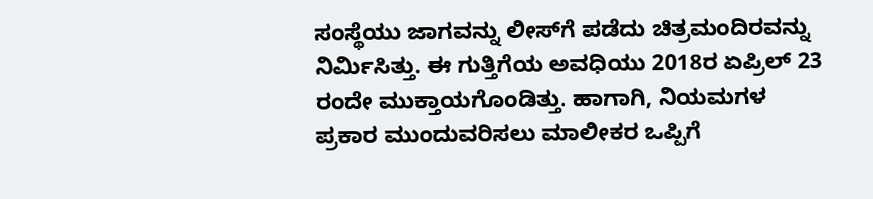ಸಂಸ್ಥೆಯು ಜಾಗವನ್ನು ಲೀಸ್‌ಗೆ ಪಡೆದು ಚಿತ್ರಮಂದಿರವನ್ನು ನಿರ್ಮಿಸಿತ್ತು. ಈ ಗುತ್ತಿಗೆಯ ಅವಧಿಯು 2018ರ ಏಪ್ರಿಲ್ 23 ರಂದೇ ಮುಕ್ತಾಯಗೊಂಡಿತ್ತು. ಹಾಗಾಗಿ, ನಿಯಮಗಳ ಪ್ರಕಾರ ಮುಂದುವರಿಸಲು ಮಾಲೀಕರ ಒಪ್ಪಿಗೆ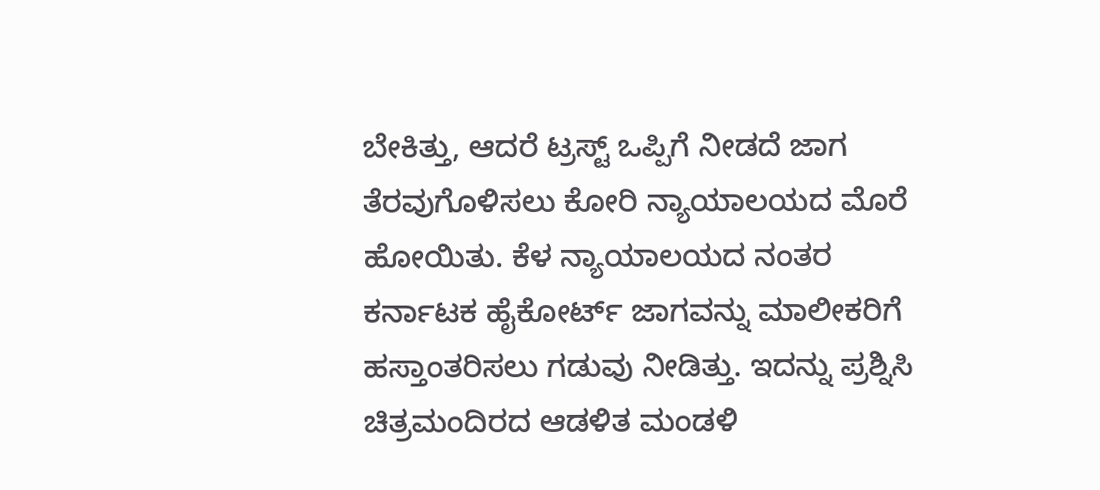ಬೇಕಿತ್ತು, ಆದರೆ ಟ್ರಸ್ಟ್ ಒಪ್ಪಿಗೆ ನೀಡದೆ ಜಾಗ ತೆರವುಗೊಳಿಸಲು ಕೋರಿ ನ್ಯಾಯಾಲಯದ ಮೊರೆ ಹೋಯಿತು. ಕೆಳ ನ್ಯಾಯಾಲಯದ ನಂತರ ಕರ್ನಾಟಕ ಹೈಕೋರ್ಟ್ ಜಾಗವನ್ನು ಮಾಲೀಕರಿಗೆ ಹಸ್ತಾಂತರಿಸಲು ಗಡುವು ನೀಡಿತ್ತು. ಇದನ್ನು ಪ್ರಶ್ನಿಸಿ ಚಿತ್ರಮಂದಿರದ ಆಡಳಿತ ಮಂಡಳಿ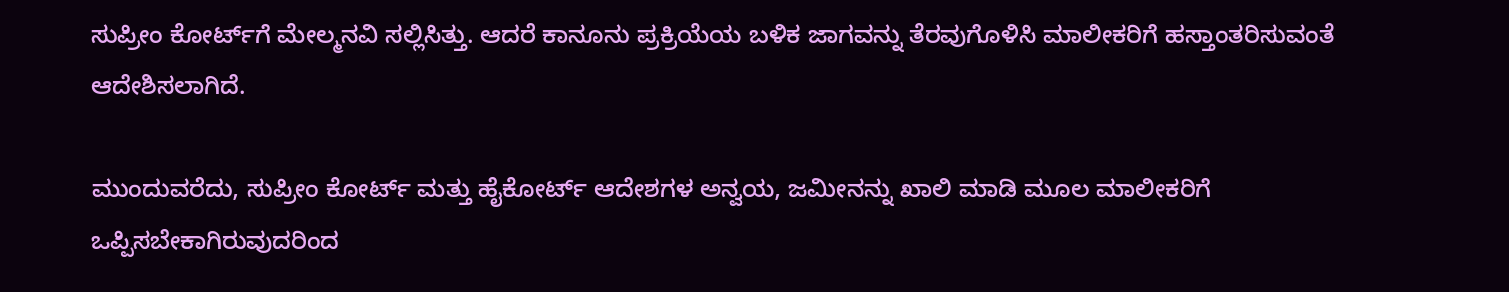ಸುಪ್ರೀಂ ಕೋರ್ಟ್‌ಗೆ ಮೇಲ್ಮನವಿ ಸಲ್ಲಿಸಿತ್ತು. ಆದರೆ ಕಾನೂನು ಪ್ರಕ್ರಿಯೆಯ ಬಳಿಕ ಜಾಗವನ್ನು ತೆರವುಗೊಳಿಸಿ ಮಾಲೀಕರಿಗೆ ಹಸ್ತಾಂತರಿಸುವಂತೆ ಆದೇಶಿಸಲಾಗಿದೆ.

ಮುಂದುವರೆದು, ಸುಪ್ರೀಂ ಕೋರ್ಟ್ ಮತ್ತು ಹೈಕೋರ್ಟ್ ಆದೇಶಗಳ ಅನ್ವಯ, ಜಮೀನನ್ನು ಖಾಲಿ ಮಾಡಿ ಮೂಲ ಮಾಲೀಕರಿಗೆ ಒಪ್ಪಿಸಬೇಕಾಗಿರುವುದರಿಂದ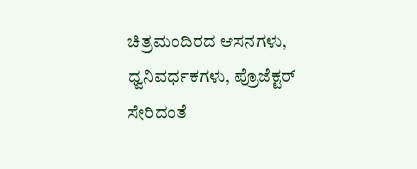ಚಿತ್ರಮಂದಿರದ ಆಸನಗಳು, ಧ್ವನಿವರ್ಧಕಗಳು, ಪ್ರೊಜೆಕ್ಟರ್ ಸೇರಿದಂತೆ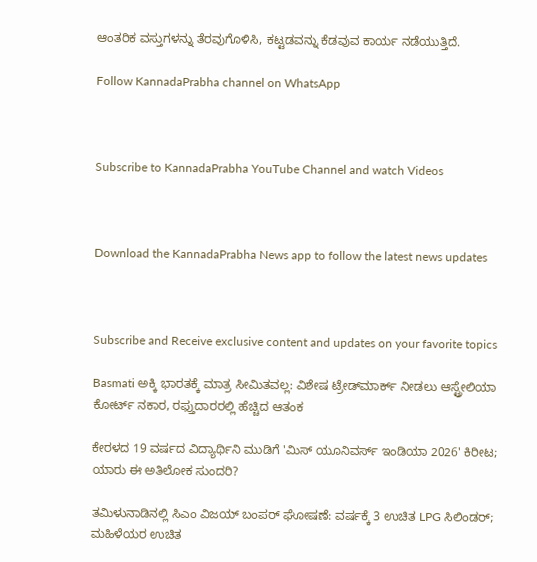ಆಂತರಿಕ ವಸ್ತುಗಳನ್ನು ತೆರವುಗೊಳಿಸಿ, ಕಟ್ಟಡವನ್ನು ಕೆಡವುವ ಕಾರ್ಯ ನಡೆಯುತ್ತಿದೆ.

Follow KannadaPrabha channel on WhatsApp



Subscribe to KannadaPrabha YouTube Channel and watch Videos



Download the KannadaPrabha News app to follow the latest news updates



Subscribe and Receive exclusive content and updates on your favorite topics

Basmati ಅಕ್ಕಿ ಭಾರತಕ್ಕೆ ಮಾತ್ರ ಸೀಮಿತವಲ್ಲ: ವಿಶೇಷ ಟ್ರೇಡ್‌ಮಾರ್ಕ್ ನೀಡಲು ಆಸ್ಟ್ರೇಲಿಯಾ ಕೋರ್ಟ್ ನಕಾರ, ರಫ್ತುದಾರರಲ್ಲಿ ಹೆಚ್ಚಿದ ಆತಂಕ

ಕೇರಳದ 19 ವರ್ಷದ ವಿದ್ಯಾರ್ಥಿನಿ ಮುಡಿಗೆ 'ಮಿಸ್ ಯೂನಿವರ್ಸ್ ಇಂಡಿಯಾ 2026' ಕಿರೀಟ; ಯಾರು ಈ ಅತಿಲೋಕ ಸುಂದರಿ?

ತಮಿಳುನಾಡಿನಲ್ಲಿ ಸಿಎಂ ವಿಜಯ್ ಬಂಪರ್ ಘೋಷಣೆ: ವರ್ಷಕ್ಕೆ 3 ಉಚಿತ LPG ಸಿಲಿಂಡರ್; ಮಹಿಳೆಯರ ಉಚಿತ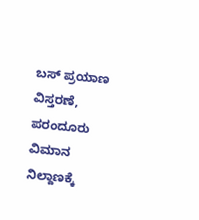ಬಸ್ ಪ್ರಯಾಣ ವಿಸ್ತರಣೆ, ಪರಂದೂರು ವಿಮಾನ ನಿಲ್ದಾಣಕ್ಕೆ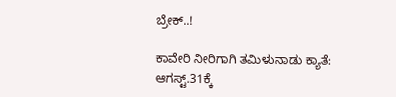ಬ್ರೇಕ್..!

ಕಾವೇರಿ ನೀರಿಗಾಗಿ ತಮಿಳುನಾಡು ಕ್ಯಾತೆ: ಆಗಸ್ಟ್.31ಕ್ಕೆ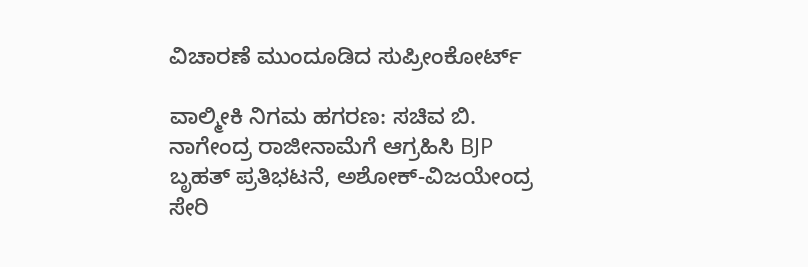ವಿಚಾರಣೆ ಮುಂದೂಡಿದ ಸುಪ್ರೀಂಕೋರ್ಟ್

ವಾಲ್ಮೀಕಿ ನಿಗಮ ಹಗರಣ: ಸಚಿವ ಬಿ. ನಾಗೇಂದ್ರ ರಾಜೀನಾಮೆಗೆ ಆಗ್ರಹಿಸಿ BJP ಬೃಹತ್ ಪ್ರತಿಭಟನೆ, ಅಶೋಕ್-ವಿಜಯೇಂದ್ರ ಸೇರಿ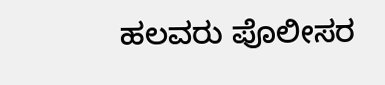ಹಲವರು ಪೊಲೀಸರ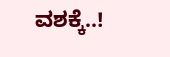ವಶಕ್ಕೆ..!